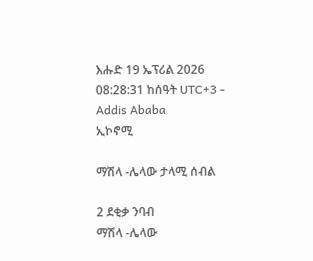እሑድ 19 ኤፕሪል 2026
08:28:31 ከሰዓት UTC+3 - Addis Ababa
ኢኮኖሚ

ማሽላ -ሌላው ታላሚ ሰብል

2 ደቂቃ ንባብ
ማሽላ -ሌላው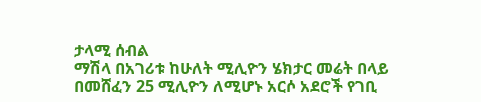ታላሚ ሰብል
ማሽላ በአገሪቱ ከሁለት ሚሊዮን ሄክታር መሬት በላይ በመሸፈን 25 ሚሊዮን ለሚሆኑ አርሶ አደሮች የገቢ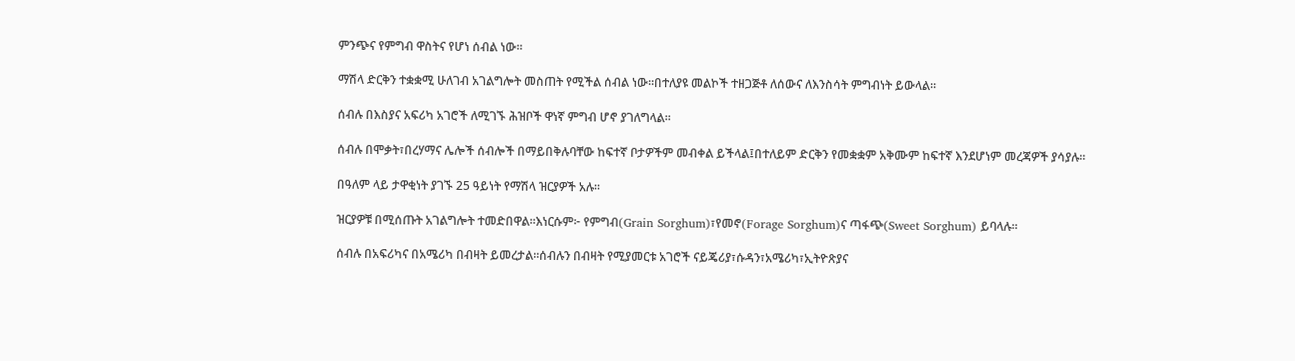ምንጭና የምግብ ዋስትና የሆነ ሰብል ነው፡፡

ማሽላ ድርቅን ተቋቋሚ ሁለገብ አገልግሎት መስጠት የሚችል ሰብል ነው።በተለያዩ መልኮች ተዘጋጅቶ ለሰውና ለእንስሳት ምግብነት ይውላል።

ሰብሉ በእስያና አፍሪካ አገሮች ለሚገኙ ሕዝቦች ዋነኛ ምግብ ሆኖ ያገለግላል።

ሰብሉ በሞቃት፣በረሃማና ሌሎች ሰብሎች በማይበቅሉባቸው ከፍተኛ ቦታዎችም መብቀል ይችላል፤በተለይም ድርቅን የመቋቋም አቅሙም ከፍተኛ እንደሆነም መረጃዎች ያሳያሉ።

በዓለም ላይ ታዋቂነት ያገኙ 25 ዓይነት የማሽላ ዝርያዎች አሉ።

ዝርያዎቹ በሚሰጡት አገልግሎት ተመድበዋል።እነርሱም፦ የምግብ(Grain Sorghum)፣የመኖ(Forage Sorghum)ና ጣፋጭ(Sweet Sorghum) ይባላሉ።

ሰብሉ በአፍሪካና በአሜሪካ በብዛት ይመረታል።ሰብሉን በብዛት የሚያመርቱ አገሮች ናይጄሪያ፣ሱዳን፣አሜሪካ፣ኢትዮጽያና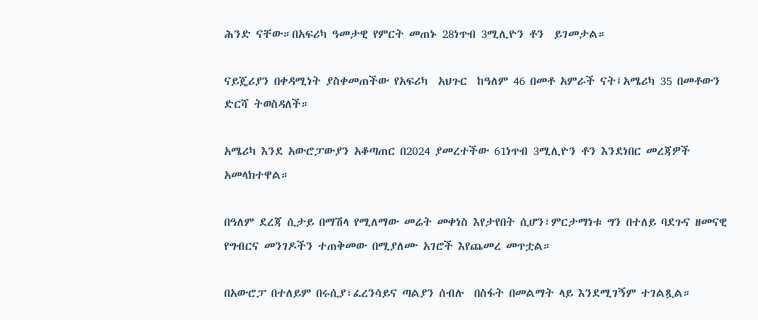ሕንድ ናቸው።በአፍሪካ ዓመታዊ የምርት መጠኑ 28ነጥብ 3ሚሊዮን ቶን  ይገመታል።

ናይጄሪያን በቀዳሚነት ያስቀመጠችው የአፍሪካ  አህጉር  ከዓለም 46 በመቶ አምራች ናት፤አሜሪካ 35 በመቶውን ድርሻ ትወስዳለች።

አሜሪካ እንደ አውሮፓውያን አቆጣጠር በ2024 ያመረተችው 61ነጥብ 3ሚሊዮን ቶን እንደነበር መረጃዎች አመላክተዋል።

በዓለም ደረጃ ሲታይ በማሽላ የሚለማው መሬት መቀነስ እየታየበት ሲሆን፣ምርታማነቱ ግን በተለይ ባደጉና ዘመናዊ የግብርና መንገዶችን ተጠቅመው በሚያለሙ አገሮች እየጨመረ መጥቷል።

በአውሮፓ በተለይም በሩሲያ፣ፈረንሳይና ጣልያን ሰብሉ  በስፋት በመልማት ላይ እንደሚገኝም ተገልጿል።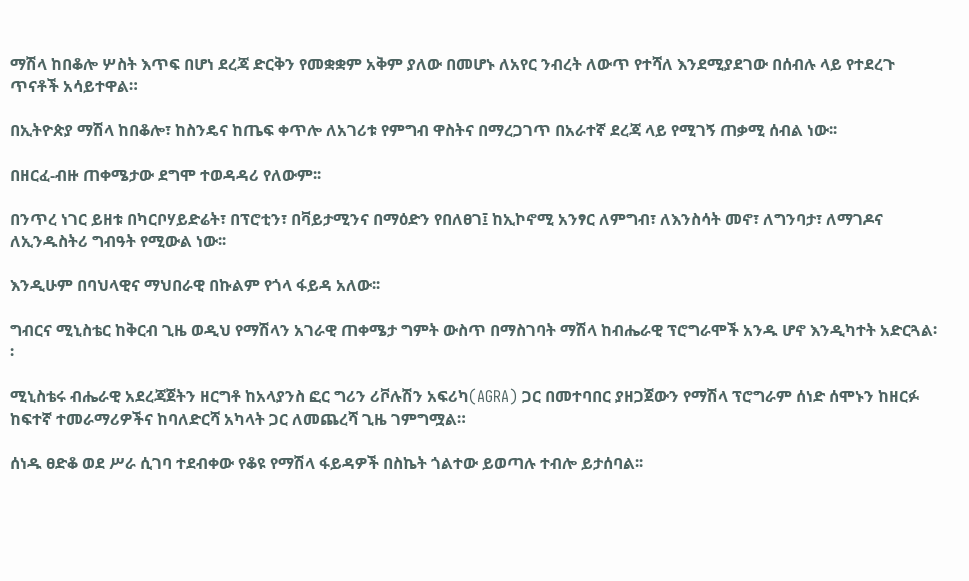ማሽላ ከበቆሎ ሦስት እጥፍ በሆነ ደረጃ ድርቅን የመቋቋም አቅም ያለው በመሆኑ ለአየር ንብረት ለውጥ የተሻለ እንደሚያደገው በሰብሉ ላይ የተደረጉ ጥናቶች አሳይተዋል።

በኢትዮጵያ ማሽላ ከበቆሎ፣ ከስንዴና ከጤፍ ቀጥሎ ለአገሪቱ የምግብ ዋስትና በማረጋገጥ በአራተኛ ደረጃ ላይ የሚገኝ ጠቃሚ ሰብል ነው፡፡

በዘርፈ-ብዙ ጠቀሜታው ደግሞ ተወዳዳሪ የለውም፡፡

በንጥረ ነገር ይዘቱ በካርቦሃይድሬት፣ በፕሮቲን፣ በቫይታሚንና በማዕድን የበለፀገ፤ ከኢኮኖሚ አንፃር ለምግብ፣ ለእንስሳት መኖ፣ ለግንባታ፣ ለማገዶና ለኢንዱስትሪ ግብዓት የሚውል ነው፡፡

እንዲሁም በባህላዊና ማህበራዊ በኩልም የጎላ ፋይዳ አለው፡፡

ግብርና ሚኒስቴር ከቅርብ ጊዜ ወዲህ የማሽላን አገራዊ ጠቀሜታ ግምት ውስጥ በማስገባት ማሽላ ከብሔራዊ ፕሮግራሞች አንዱ ሆኖ እንዲካተት አድርጓል፡፡

ሚኒስቴሩ ብሔራዊ አደረጃጀትን ዘርግቶ ከአላያንስ ፎር ግሪን ሪቮሉሽን አፍሪካ(AGRA) ጋር በመተባበር ያዘጋጀውን የማሽላ ፕሮግራም ሰነድ ሰሞኑን ከዘርፉ ከፍተኛ ተመራማሪዎችና ከባለድርሻ አካላት ጋር ለመጨረሻ ጊዜ ገምግሟል።

ሰነዱ ፀድቆ ወደ ሥራ ሲገባ ተደብቀው የቆዩ የማሽላ ፋይዳዎች በስኬት ጎልተው ይወጣሉ ተብሎ ይታሰባል፡፡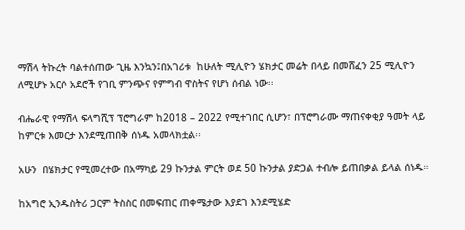ማሽላ ትኩረት ባልተሰጠው ጊዜ እንኳን፤በአገሪቱ  ከሁለት ሚሊዮን ሄክታር መሬት በላይ በመሸፈን 25 ሚሊዮን ለሚሆኑ አርሶ አደሮች የገቢ ምንጭና የምግብ ዋስትና የሆነ ሰብል ነው፡፡

ብሔራዊ የማሽላ ፍላግሺፕ ፕሮግራም ከ2018 – 2022 የሚተገበር ሲሆን፣ በፕሮግራሙ ማጠናቀቂያ ዓመት ላይ ከምርቱ እመርታ እንደሚጠበቅ ሰነዱ አመላክቷል፡፡

አሁን  በሄክታር የሚመረተው በአማካይ 29 ኩንታል ምርት ወደ 50 ኩንታል ያድጋል ተብሎ ይጠበቃል ይላል ሰነዱ።

ከአግሮ ኢንዱስትሪ ጋርም ትስስር በመፍጠር ጠቀሜታው እያደገ እንደሚሄድ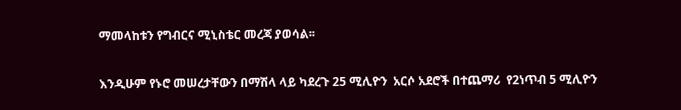ማመላከቱን የግብርና ሚኒስቴር መረጃ ያወሳል፡፡

እንዲሁም የኑሮ መሠረታቸውን በማሽላ ላይ ካደረጉ 25 ሚሊዮን  አርሶ አደሮች በተጨማሪ  የ2ነጥብ 5 ሚሊዮን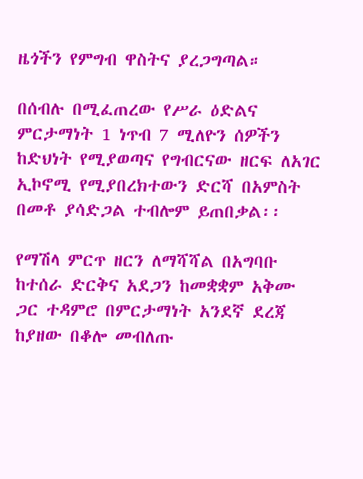ዜጎችን የምግብ ዋስትና ያረጋግጣል።

በሰብሉ በሚፈጠረው የሥራ ዕድልና ምርታማነት 1 ነጥብ 7 ሚለዮን ሰዎችን ከድህነት የሚያወጣና የግብርናው ዘርፍ ለአገር ኢኮኖሚ የሚያበረክተውን ድርሻ በአምስት በመቶ ያሳድጋል ተብሎም ይጠበቃል፡፡

የማሽላ ምርጥ ዘርን ለማሻሻል በአግባቡ ከተሰራ ድርቅና አደጋን ከመቋቋም አቅሙ ጋር ተዳምሮ በምርታማነት አንደኛ ደረጃ ከያዘው በቆሎ መብለጡ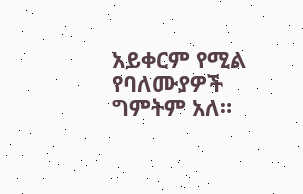አይቀርም የሚል የባለሙያዎች ግምትም አለ።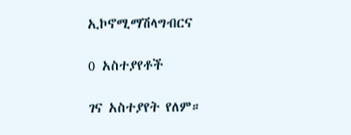ኢኮኖሚማሽላግብርና

0 አስተያየቶች

ገና አስተያየት የለም።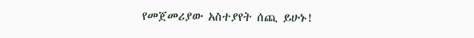የመጀመሪያው አስተያየት ሰጪ ይሁኑ!